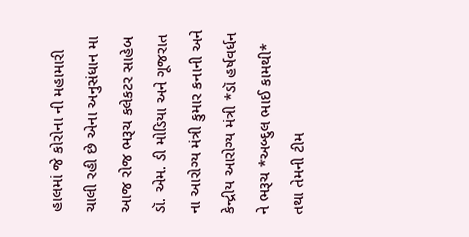હાલમાં જે કોરોના ની મહામારી ચાલી રહી છે એના અનુસંધાન મા આજ રોજ ભરૂચ કલેકટર સાહેબ ડૉ. એમ. ડી મોડિયા અને ગૂજરાત ના આરોગ્ય મંત્રી કુમાર કનાની અને કેન્દ્રીય આરોગ્ય મંત્રી *ડૉ હર્ષવર્ધન ને ભરૂચ *અબ્દુલ ભાઈ કામથી* તથા તેમની ટીમ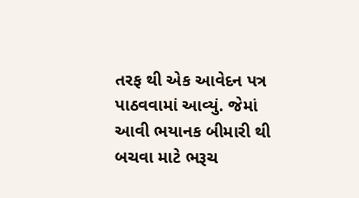તરફ થી એક આવેદન પત્ર પાઠવવામાં આવ્યું. જેમાં આવી ભયાનક બીમારી થી બચવા માટે ભરૂચ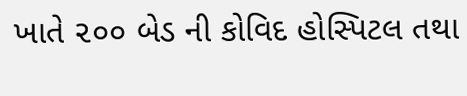ખાતે ૨૦૦ બેડ ની કોવિદ હોસ્પિટલ તથા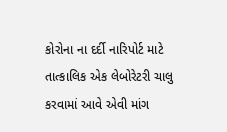કોરોના ના દર્દી નારિપોર્ટ માટે તાત્કાલિક એક લેબોરેટરી ચાલુ કરવામાં આવે એવી માંગ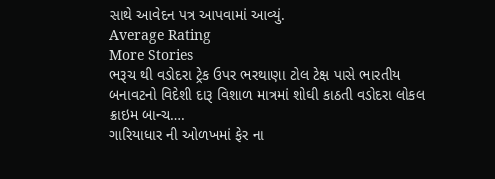સાથે આવેદન પત્ર આપવામાં આવ્યું.
Average Rating
More Stories
ભરૂચ થી વડોદરા ટ્રેક ઉપર ભરથાણા ટોલ ટેક્ષ પાસે ભારતીય બનાવટનો વિદેશી દારૂ વિશાળ માત્રમાં શોઘી કાઠતી વડોદરા લોકલ ક્રાઇમ બાન્ચ….
ગારિયાધાર ની ઓળખમાં ફેર ના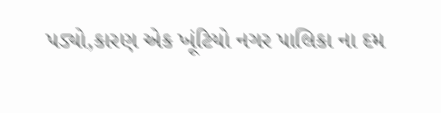પડ્યો,કારણ એક ખૂંટિયો નગર પાલિકા ના દમ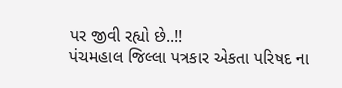પર જીવી રહ્યો છે..!!
પંચમહાલ જિલ્લા પત્રકાર એકતા પરિષદ ના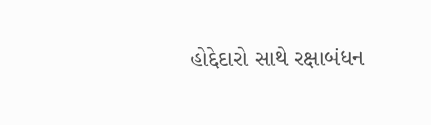હોદ્દેદારો સાથે રક્ષાબંધન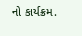નો કાર્યક્રમ.